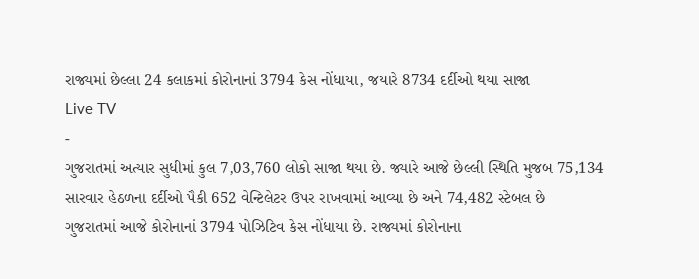રાજ્યમાં છેલ્લા 24 કલાકમાં કોરોનાનાં 3794 કેસ નોંધાયા, જયારે 8734 દર્દીઓ થયા સાજા
Live TV
-
ગુજરાતમાં અત્યાર સુધીમાં કુલ 7,03,760 લોકો સાજા થયા છે. જ્યારે આજે છેલ્લી સ્થિતિ મુજબ 75,134 સારવાર હેઠળના દર્દીઓ પૈકી 652 વેન્ટિલેટર ઉપર રાખવામાં આવ્યા છે અને 74,482 સ્ટેબલ છે
ગુજરાતમાં આજે કોરોનાનાં 3794 પોઝિટિવ કેસ નોંધાયા છે. રાજ્યમાં કોરોનાના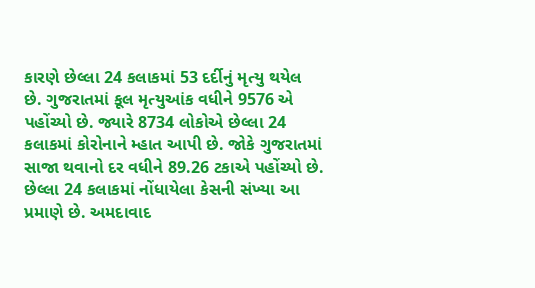કારણે છેલ્લા 24 કલાકમાં 53 દર્દીનું મૃત્યુ થયેલ છે. ગુજરાતમાં કૂલ મૃત્યુઆંક વધીને 9576 એ પહોંચ્યો છે. જ્યારે 8734 લોકોએ છેલ્લા 24 કલાકમાં કોરોનાને મ્હાત આપી છે. જોકે ગુજરાતમાં સાજા થવાનો દર વધીને 89.26 ટકાએ પહોંચ્યો છે.
છેલ્લા 24 કલાકમાં નોંધાયેલા કેસની સંખ્યા આ પ્રમાણે છે. અમદાવાદ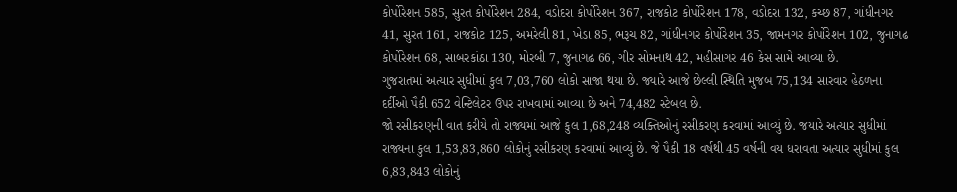કોર્પોરેશન 585, સુરત કોર્પોરેશન 284, વડોદરા કોર્પોરેશન 367, રાજકોટ કોર્પોરેશન 178, વડોદરા 132, કચ્છ 87, ગાંધીનગર 41, સુરત 161, રાજકોટ 125, અમરેલી 81, ખેડા 85, ભરૂચ 82, ગાંધીનગર કોર્પોરેશન 35, જામનગર કોર્પોરેશન 102, જુનાગઢ કોર્પોરેશન 68, સાબરકાંઠા 130, મોરબી 7, જુનાગઢ 66, ગીર સોમનાથ 42, મહીસાગર 46 કેસ સામે આવ્યા છે.
ગુજરાતમાં અત્યાર સુધીમાં કુલ 7,03,760 લોકો સાજા થયા છે. જ્યારે આજે છેલ્લી સ્થિતિ મુજબ 75,134 સારવાર હેઠળના દર્દીઓ પૈકી 652 વેન્ટિલેટર ઉપર રાખવામાં આવ્યા છે અને 74,482 સ્ટેબલ છે.
જો રસીકરણની વાત કરીયે તો રાજ્યમાં આજે કુલ 1,68,248 વ્યક્તિઓનું રસીકરણ કરવામાં આવ્યું છે. જયારે અત્યાર સુધીમાં રાજ્યના કુલ 1,53,83,860 લોકોનું રસીકરણ કરવામાં આવ્યું છે. જે પૈકી 18 વર્ષથી 45 વર્ષની વય ધરાવતા અત્યાર સુધીમાં કુલ 6,83,843 લોકોનું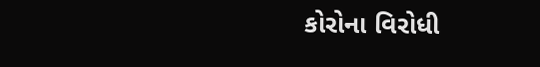કોરોના વિરોધી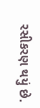રસીકરણ થયું છે.